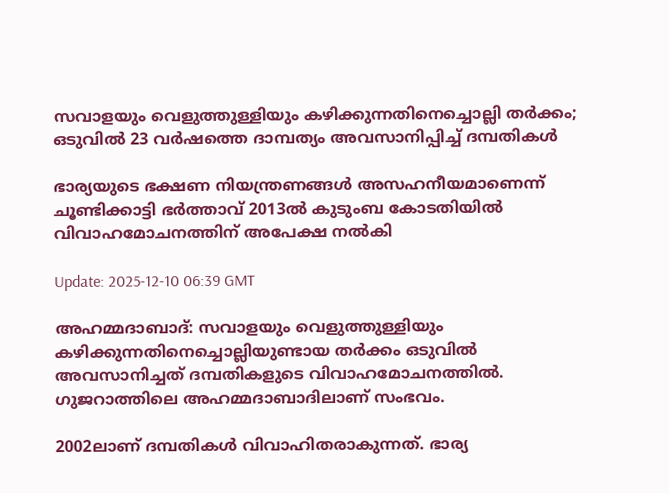സവാളയും വെളുത്തുള്ളിയും കഴിക്കുന്നതിനെച്ചൊല്ലി തര്‍ക്കം; ഒടുവിൽ 23 വര്‍ഷത്തെ ദാമ്പത്യം അവസാനിപ്പിച്ച് ദമ്പതികൾ

ഭാര്യയുടെ ഭക്ഷണ നിയന്ത്രണങ്ങൾ അസഹനീയമാണെന്ന് ചൂണ്ടിക്കാട്ടി ഭർത്താവ് 2013ൽ കുടുംബ കോടതിയിൽ വിവാഹമോചനത്തിന് അപേക്ഷ നൽകി

Update: 2025-12-10 06:39 GMT

അഹമ്മദാബാദ്: സവാളയും വെളുത്തുള്ളിയും കഴിക്കുന്നതിനെച്ചൊല്ലിയുണ്ടായ തര്‍ക്കം ഒടുവിൽ അവസാനിച്ചത് ദമ്പതികളുടെ വിവാഹമോചനത്തിൽ. ഗുജറാത്തിലെ അഹമ്മദാബാദിലാണ് സംഭവം.

2002ലാണ് ദമ്പതികൾ വിവാഹിതരാകുന്നത്. ഭാര്യ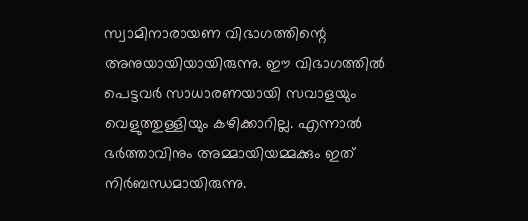സ്വാമിനാരായണ വിഭാഗത്തിന്റെ അനുയായിയായിരുന്നു. ഈ വിഭാഗത്തിൽ പെട്ടവര്‍ സാധാരണയായി സവാളയും വെളുത്തുള്ളിയും കഴിക്കാറില്ല. എന്നാൽ ഭര്‍ത്താവിനും അമ്മായിയമ്മക്കും ഇത് നിര്‍ബന്ധമായിരുന്നു.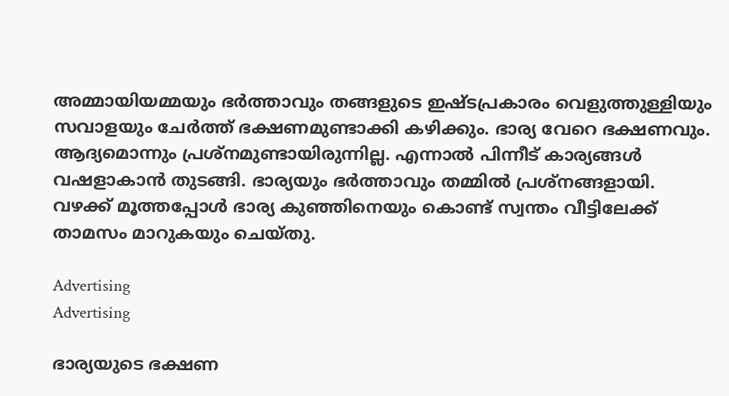അമ്മായിയമ്മയും ഭര്‍ത്താവും തങ്ങളുടെ ഇഷ്ടപ്രകാരം വെളുത്തുള്ളിയും സവാളയും ചേര്‍ത്ത് ഭക്ഷണമുണ്ടാക്കി കഴിക്കും. ഭാര്യ വേറെ ഭക്ഷണവും. ആദ്യമൊന്നും പ്രശ്നമുണ്ടായിരുന്നില്ല. എന്നാൽ പിന്നീട് കാര്യങ്ങൾ വഷളാകാൻ തുടങ്ങി. ഭാര്യയും ഭര്‍ത്താവും തമ്മിൽ പ്രശ്നങ്ങളായി. വഴക്ക് മൂത്തപ്പോൾ ഭാര്യ കുഞ്ഞിനെയും കൊണ്ട് സ്വന്തം വീട്ടിലേക്ക് താമസം മാറുകയും ചെയ്തു.

Advertising
Advertising

ഭാര്യയുടെ ഭക്ഷണ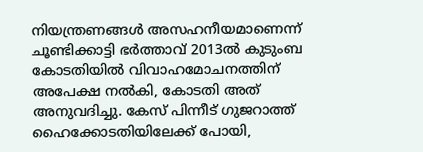നിയന്ത്രണങ്ങൾ അസഹനീയമാണെന്ന് ചൂണ്ടിക്കാട്ടി ഭർത്താവ് 2013ൽ കുടുംബ കോടതിയിൽ വിവാഹമോചനത്തിന് അപേക്ഷ നൽകി, കോടതി അത് അനുവദിച്ചു. കേസ് പിന്നീട് ഗുജറാത്ത് ഹൈക്കോടതിയിലേക്ക് പോയി,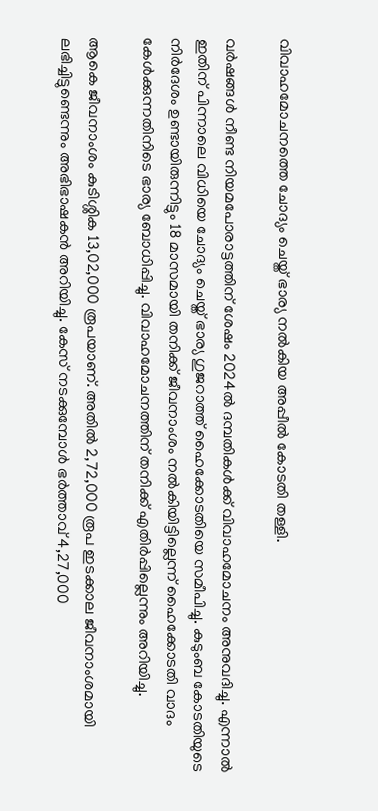വിവാഹമോചനത്തെ ചോദ്യം ചെയ്ത് ഭാര്യ നൽകിയ അപ്പീൽ കോടതി തള്ളി.

വര്‍ഷങ്ങൾ നീണ്ട നിയമപോരാട്ടത്തിന് ശേഷം 2024ൽ ദമ്പതികൾക്ക് വിവാഹമോചനം അനുവദിച്ചു. എന്നാൽ ഇതിന് പിന്നാലെ വിധിയെ ചോദ്യം ചെയ്ത് ഭാര്യ ഗുജറാത്ത് ഹൈക്കോടതിയെ സമീപിച്ചു. കുടുംബ കോടതിയുടെ നിർദേശം ഉണ്ടായിരുന്നിട്ടും 18 മാസമായി തനിക്ക് ജീവനാംശം നൽകിയിട്ടില്ലെന്ന് ഹൈക്കോടതി വാദം കേൾക്കുന്നതിനിടെ ഭാര്യ ബോധിപ്പിച്ചു. വിവാഹമോചനത്തിന് തനിക്ക് എതിര്‍പ്പില്ലെന്നും അറിയിച്ചു.

ആകെ ജീവനാംശം കുടിശ്ശിക 13,02,000 രൂപയാണ്. അതിൽ 2,72,000 രൂപ ഇടക്കാല ജീവനാംശമായി ലഭിച്ചിട്ടുണ്ടെന്നും അഭിഭാഷകൻ അറിയിച്ചു. കേസ് നടക്കുമ്പോൾ ഭർത്താവ് 4,27,000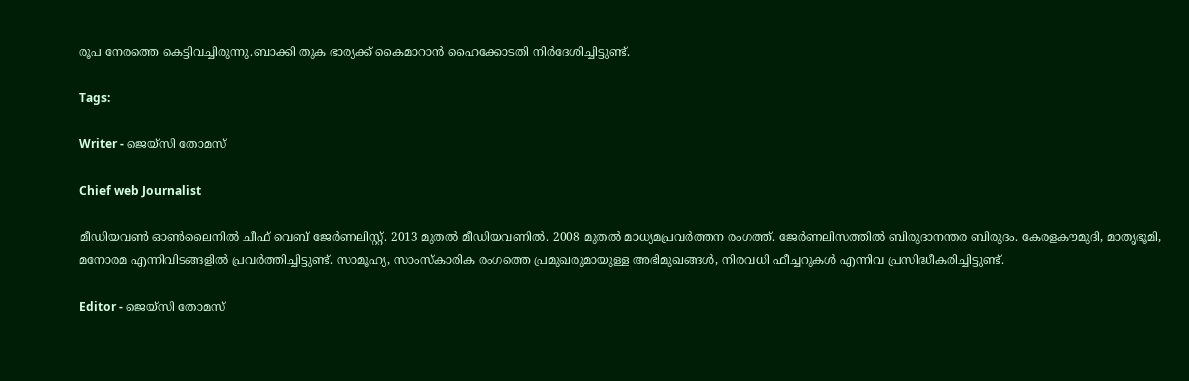രൂപ നേരത്തെ കെട്ടിവച്ചിരുന്നു.ബാക്കി തുക ഭാര്യക്ക് കൈമാറാൻ ഹൈക്കോടതി നിര്‍ദേശിച്ചിട്ടുണ്ട്.

Tags:

Writer - ജെയ്സി തോമസ്

Chief web Journalist

മീഡിയവൺ ഓൺലൈനിൽ ചീഫ് വെബ് ജേർണലിസ്റ്റ്. 2013 മുതൽ മീഡിയവണിൽ. 2008 മുതൽ മാധ്യമപ്രവർത്തന രംഗത്ത്. ജേർണലിസത്തിൽ ബിരുദാനന്തര ബിരുദം. കേരളകൗമുദി, മാതൃഭൂമി, മനോരമ എന്നിവിടങ്ങളിൽ പ്രവർത്തിച്ചിട്ടുണ്ട്. സാമൂഹ്യ, സാംസ്‌കാരിക രംഗത്തെ പ്രമുഖരുമായുള്ള അഭിമുഖങ്ങൾ, നിരവധി ഫീച്ചറുകൾ എന്നിവ പ്രസിദ്ധീകരിച്ചിട്ടുണ്ട്.

Editor - ജെയ്സി തോമസ്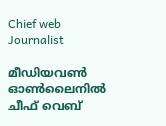Chief web Journalist

മീഡിയവൺ ഓൺലൈനിൽ ചീഫ് വെബ്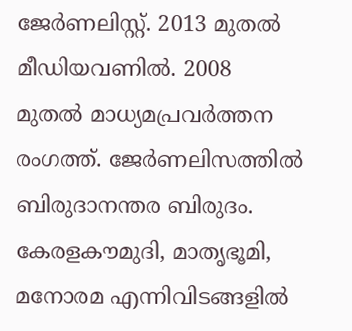ജേർണലിസ്റ്റ്. 2013 മുതൽ മീഡിയവണിൽ. 2008 മുതൽ മാധ്യമപ്രവർത്തന രംഗത്ത്. ജേർണലിസത്തിൽ ബിരുദാനന്തര ബിരുദം. കേരളകൗമുദി, മാതൃഭൂമി, മനോരമ എന്നിവിടങ്ങളിൽ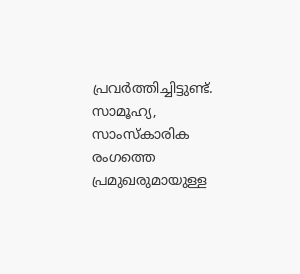പ്രവർത്തിച്ചിട്ടുണ്ട്. സാമൂഹ്യ, സാംസ്‌കാരിക രംഗത്തെ പ്രമുഖരുമായുള്ള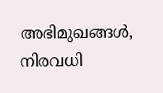അഭിമുഖങ്ങൾ, നിരവധി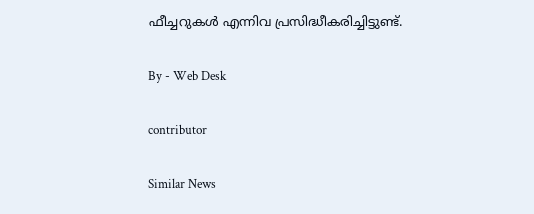ഫീച്ചറുകൾ എന്നിവ പ്രസിദ്ധീകരിച്ചിട്ടുണ്ട്.

By - Web Desk

contributor

Similar News